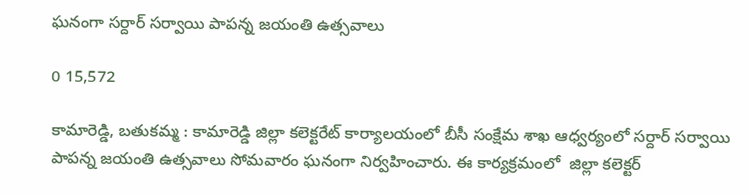ఘనంగా సర్దార్ సర్వాయి పాపన్న జయంతి ఉత్సవాలు

0 15,572

కామారెడ్డి, బతుకమ్మ : కామారెడ్డి జిల్లా కలెక్టరేట్ కార్యాలయంలో బీసీ సంక్షేమ శాఖ ఆధ్వర్యంలో సర్దార్ సర్వాయి పాపన్న జయంతి ఉత్సవాలు సోమవారం ఘనంగా నిర్వహించారు. ఈ కార్యక్రమంలో  జిల్లా కలెక్టర్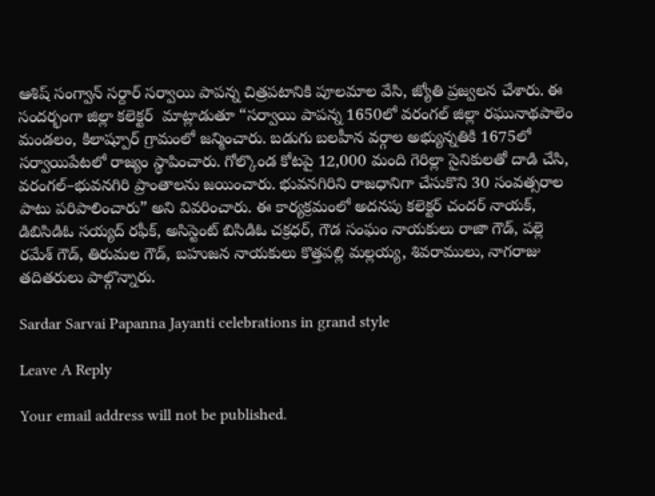ఆశిష్ సంగ్వాన్ సర్దార్ సర్వాయి పాపన్న చిత్రపటానికి పూలమాల వేసి, జ్యోతి ప్రజ్వలన చేశారు. ఈ సందర్భంగా జిల్లా కలెక్టర్  మాట్లాడుతూ “సర్వాయి పాపన్న 1650లో వరంగల్ జిల్లా రఘునాథపాలెం మండలం, కిలాష్పూర్ గ్రామంలో జన్మించారు. బడుగు బలహీన వర్గాల అభ్యున్నతికి 1675లో సర్వాయిపేటలో రాజ్యం స్థాపించారు. గోల్కొండ కోటపై 12,000 మంది గెరిల్లా సైనికులతో దాడి చేసి, వరంగల్–భువనగిరి ప్రాంతాలను జయించారు. భువనగిరిని రాజధానిగా చేసుకొని 30 సంవత్సరాల పాటు పరిపాలించారు” అని వివరించారు. ఈ కార్యక్రమంలో అదనపు కలెక్టర్ చందర్ నాయక్, డిబిసిడిఓ సయ్యద్ రఫీక్, అసిస్టెంట్ బిసిడిఓ చక్రధర్, గౌడ సంఘం నాయకులు రాజా గౌడ్, పల్లె రమేశ్ గౌడ్, తిరుమల గౌడ్, బహుజన నాయకులు కొత్తపల్లి మల్లయ్య, శివరాములు, నాగరాజు తదితరులు పాల్గొన్నారు.

Sardar Sarvai Papanna Jayanti celebrations in grand style

Leave A Reply

Your email address will not be published.